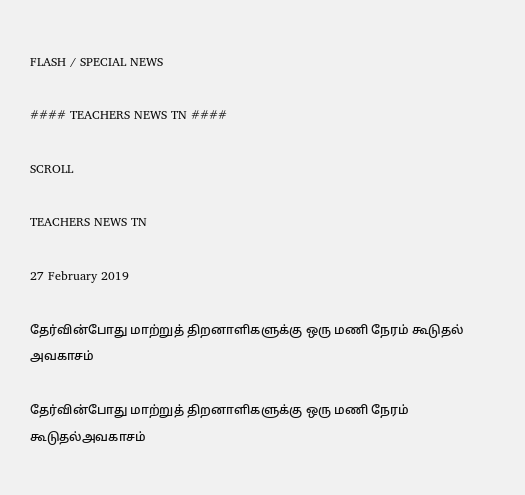FLASH / SPECIAL NEWS

#### TEACHERS NEWS TN ####

SCROLL

TEACHERS NEWS TN

27 February 2019

தேர்வின்போது மாற்றுத் திறனாளிகளுக்கு ஒரு மணி நேரம் கூடுதல் அவகாசம்

தேர்வின்போது மாற்றுத் திறனாளிகளுக்கு ஒரு மணி நேரம் கூடுதல்அவகாசம்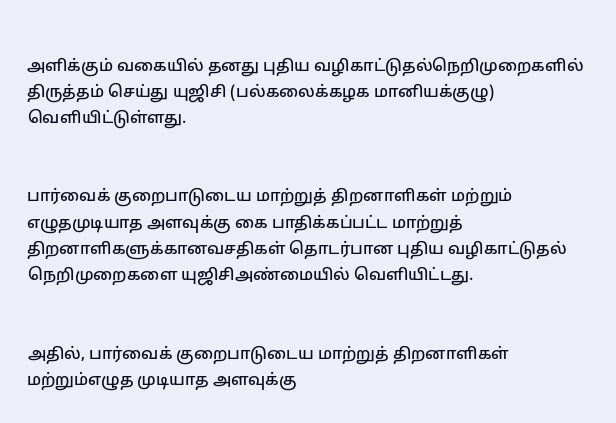அளிக்கும் வகையில் தனது புதிய வழிகாட்டுதல்நெறிமுறைகளில் திருத்தம் செய்து யுஜிசி (பல்கலைக்கழக மானியக்குழு) வெளியிட்டுள்ளது.


பார்வைக் குறைபாடுடைய மாற்றுத் திறனாளிகள் மற்றும் எழுதமுடியாத அளவுக்கு கை பாதிக்கப்பட்ட மாற்றுத் திறனாளிகளுக்கானவசதிகள் தொடர்பான புதிய வழிகாட்டுதல் நெறிமுறைகளை யுஜிசிஅண்மையில் வெளியிட்டது.


அதில், பார்வைக் குறைபாடுடைய மாற்றுத் திறனாளிகள் மற்றும்எழுத முடியாத அளவுக்கு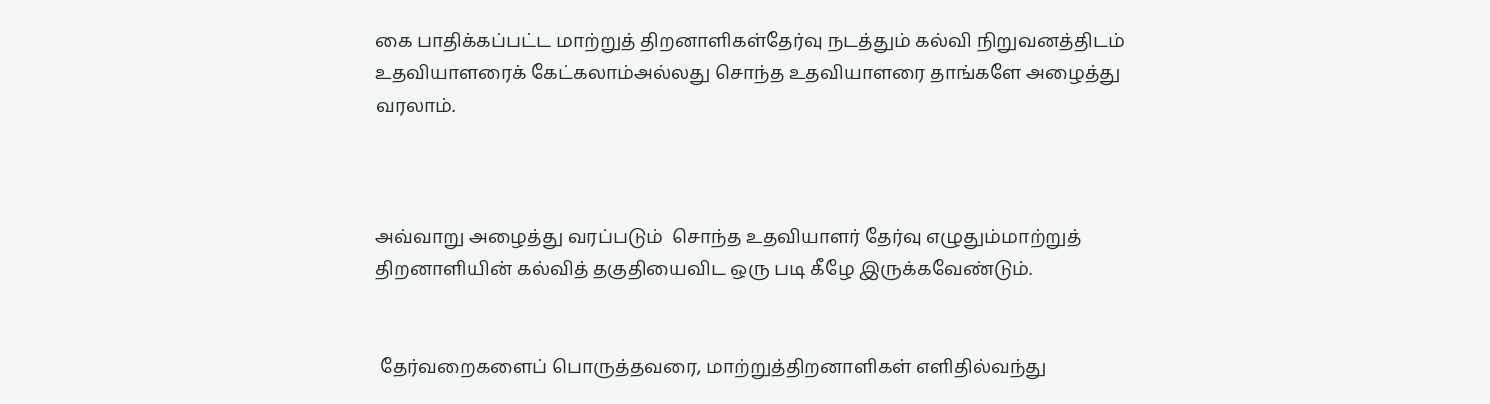கை பாதிக்கப்பட்ட மாற்றுத் திறனாளிகள்தேர்வு நடத்தும் கல்வி நிறுவனத்திடம் உதவியாளரைக் கேட்கலாம்அல்லது சொந்த உதவியாளரை தாங்களே அழைத்து வரலாம்.



அவ்வாறு அழைத்து வரப்படும்  சொந்த உதவியாளர் தேர்வு எழுதும்மாற்றுத் திறனாளியின் கல்வித் தகுதியைவிட ஒரு படி கீழே இருக்கவேண்டும்.


 தேர்வறைகளைப் பொருத்தவரை, மாற்றுத்திறனாளிகள் எளிதில்வந்து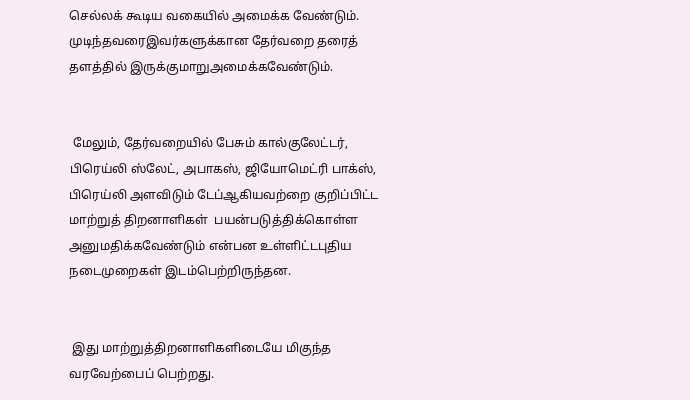செல்லக் கூடிய வகையில் அமைக்க வேண்டும். முடிந்தவரைஇவர்களுக்கான தேர்வறை தரைத் தளத்தில் இருக்குமாறுஅமைக்கவேண்டும்.


 மேலும், தேர்வறையில் பேசும் கால்குலேட்டர், பிரெய்லி ஸ்லேட், அபாகஸ், ஜியோமெட்ரி பாக்ஸ், பிரெய்லி அளவிடும் டேப்ஆகியவற்றை குறிப்பிட்ட மாற்றுத் திறனாளிகள்  பயன்படுத்திக்கொள்ள அனுமதிக்கவேண்டும் என்பன உள்ளிட்டபுதிய நடைமுறைகள் இடம்பெற்றிருந்தன.


 இது மாற்றுத்திறனாளிகளிடையே மிகுந்த வரவேற்பைப் பெற்றது.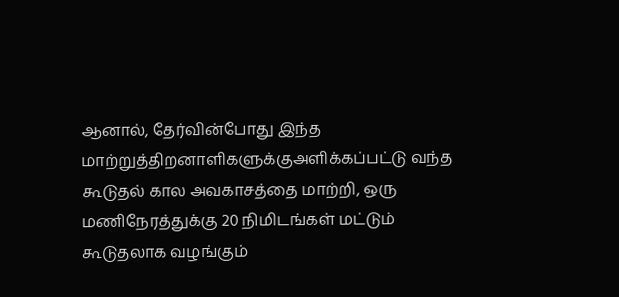ஆனால், தேர்வின்போது இந்த மாற்றுத்திறனாளிகளுக்குஅளிக்கப்பட்டு வந்த கூடுதல் கால அவகாசத்தை மாற்றி, ஒரு மணிநேரத்துக்கு 20 நிமிடங்கள் மட்டும் கூடுதலாக வழங்கும்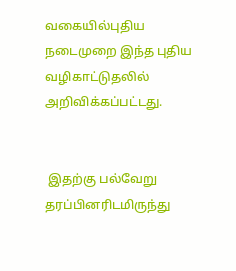வகையில்புதிய நடைமுறை இந்த புதிய வழிகாட்டுதலில் அறிவிக்கப்பட்டது.


 இதற்கு பல்வேறு தரப்பினரிடமிருந்து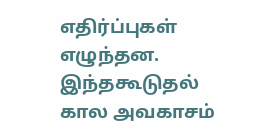எதிர்ப்புகள் எழுந்தன. இந்தகூடுதல் கால அவகாசம்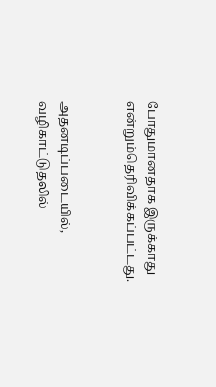போதுமானதாக இருக்காது என்றும்தெரிவிக்கப்பட்டது.


அதனடிப்படையில், வழிகாட்டுதலில்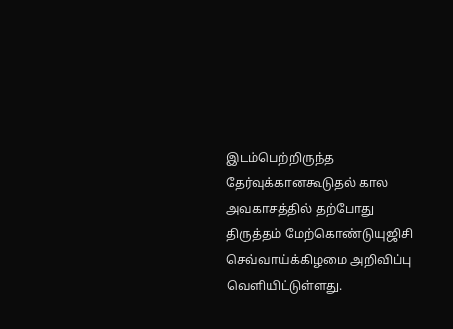இடம்பெற்றிருந்த தேர்வுக்கானகூடுதல் கால அவகாசத்தில் தற்போது திருத்தம் மேற்கொண்டுயுஜிசி செவ்வாய்க்கிழமை அறிவிப்பு வெளியிட்டுள்ளது.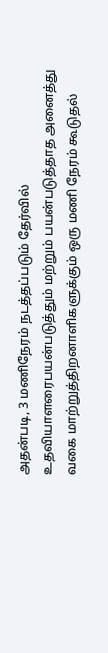அதன்படி, 3 மணிநேரம் நடத்தப்படும் தேர்வில் உதவியாளரைபயன்படுத்தும் மற்றும் பயன்படுத்தாத அனைத்து வகை மாற்றுத்திறனாளிகளுக்கும் ஒரு மணி நேரம் கூடுதல்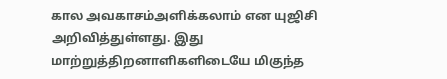கால அவகாசம்அளிக்கலாம் என யுஜிசி அறிவித்துள்ளது. இது மாற்றுத்திறனாளிகளிடையே மிகுந்த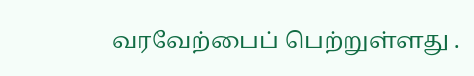வரவேற்பைப் பெற்றுள்ளது .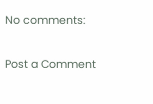No comments:

Post a Comment